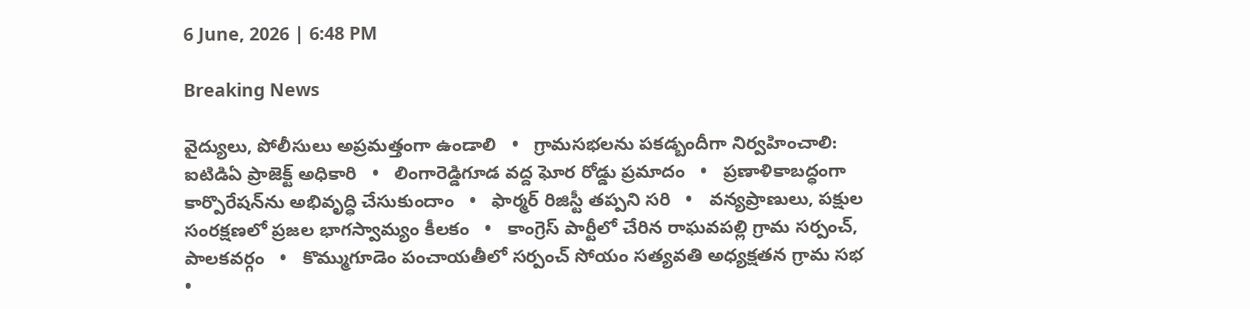6 June, 2026 | 6:48 PM

Breaking News

వైద్యులు, పోలీసులు అప్రమత్తంగా ఉండాలి   •   గ్రామసభలను పకడ్బందీగా నిర్వహించాలి: ఐటిడిఏ ప్రాజెక్ట్ అధికారి   •   లింగారెడ్డిగూడ వద్ద ఘోర రోడ్డు ప్రమాదం   •   ప్రణాళికాబద్ధంగా కార్పొరేషన్‌ను అభివృద్ధి చేసుకుందాం   •   ఫార్మర్ రిజిస్టీ తప్పని సరి   •   వన్యప్రాణులు, పక్షుల సంరక్షణలో ప్రజల భాగస్వామ్యం కీలకం   •   కాంగ్రెస్ పార్టీలో చేరిన రాఘవపల్లి గ్రామ సర్పంచ్, పాలకవర్గం   •   కొమ్ముగూడెం పంచాయతీలో సర్పంచ్ సోయం సత్యవతి అధ్యక్షతన గ్రామ సభ   •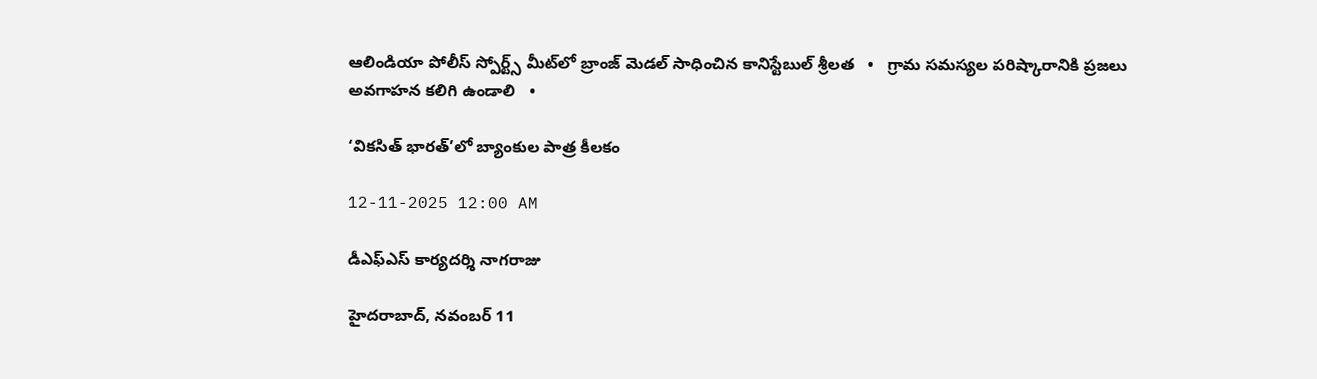ఆలిండియా పోలీస్ స్పోర్ట్స్ మీట్‌లో బ్రాంజ్ మెడల్ సాధించిన కానిస్టేబుల్ శ్రీలత   •   గ్రామ సమస్యల పరిష్కారానికి ప్రజలు అవగాహన కలిగి ఉండాలి   •

‘వికసిత్ భారత్’లో బ్యాంకుల పాత్ర కీలకం

12-11-2025 12:00 AM

డీఎఫ్‌ఎస్ కార్యదర్శి నాగరాజు

హైదరాబాద్, నవంబర్ 11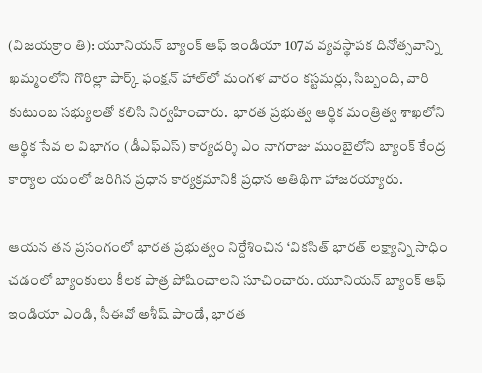(విజయక్రాం తి): యూనియన్ బ్యాంక్ ఆఫ్ ఇండియా 107వ వ్యవస్థాపక దినోత్సవాన్ని ఖమ్మంలోని గొరిల్లా పార్క్ ఫంక్షన్ హాల్‌లో మంగళ వారం కస్టమర్లు, సిబ్బంది, వారి కుటుంబ సభ్యులతో కలిసి నిర్వహించారు.  భారత ప్రభుత్వ ఆర్థిక మంత్రిత్వ శాఖలోని ఆర్థిక సేవ ల విభాగం (డీఎఫ్‌ఎస్) కార్యదర్శి ఎం నాగరాజు ముంబైలోని బ్యాంక్ కేంద్ర కార్యాల యంలో జరిగిన ప్రధాన కార్యక్రమానికి ప్రధాన అతిథిగా హాజరయ్యారు.

ఆయన తన ప్రసంగంలో భారత ప్రభుత్వం నిర్దేశించిన ‘వికసిత్ భారత్ లక్ష్యాన్ని సాధిం చడంలో బ్యాంకులు కీలక పాత్ర పోషించాలని సూచించారు. యూనియన్ బ్యాంక్ ఆఫ్ ఇండియా ఎండి, సీఈవో అశీష్ పాండే, భారత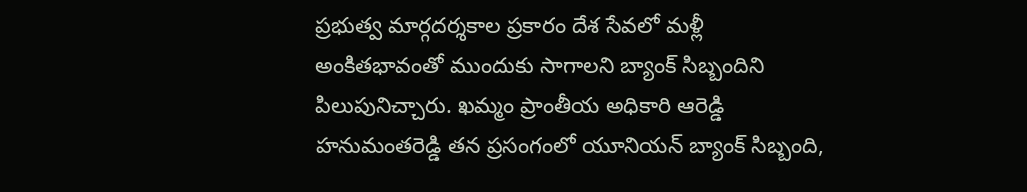ప్రభుత్వ మార్గదర్శకాల ప్రకారం దేశ సేవలో మళ్లీ అంకితభావంతో ముందుకు సాగాలని బ్యాంక్ సిబ్బందిని పిలుపునిచ్చారు. ఖమ్మం ప్రాంతీయ అధికారి ఆరెడ్డి హనుమంతరెడ్డి తన ప్రసంగంలో యూనియన్ బ్యాంక్ సిబ్బంది,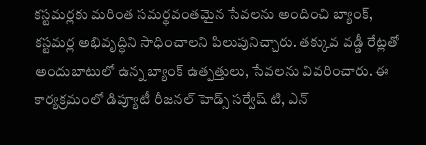కస్టమర్లకు మరింత సమర్థవంతమైన సేవలను అందించి బ్యాంక్, కస్టమర్ల అభివృద్ధిని సాధించాలని పిలుపునిచ్చారు. తక్కువ వడ్డీ రేట్లతో అందుబాటులో ఉన్న బ్యాంక్ ఉత్పత్తులు, సేవలను వివరించారు. ఈ కార్యక్రమంలో డిప్యూటీ రీజనల్ హెడ్స్ సర్వేష్ టి, ఎన్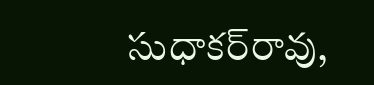సుధాకర్‌రావు,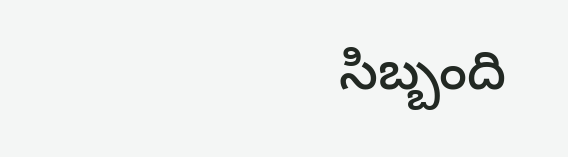సిబ్బంది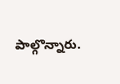పాల్గొన్నారు.